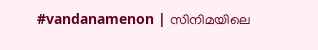#vandanamenon | സിനിമയിലെ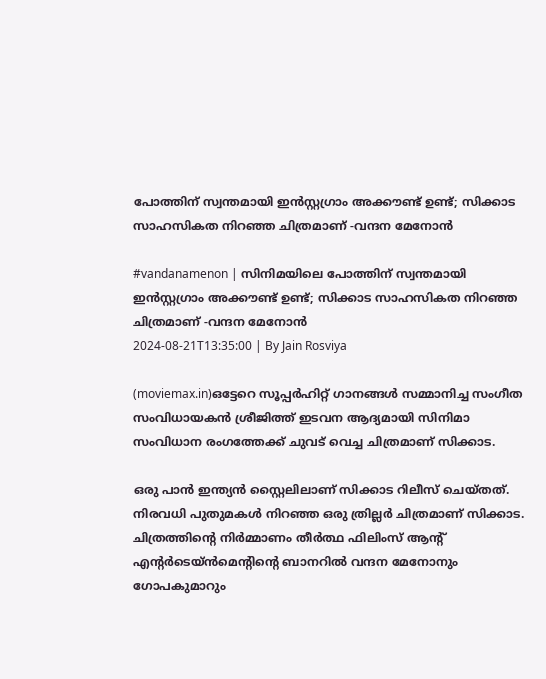പോത്തിന് സ്വന്തമായി ഇൻസ്റ്റഗ്രാം അക്കൗണ്ട് ഉണ്ട്; സിക്കാട സാഹസികത നിറഞ്ഞ ചിത്രമാണ് -വന്ദന മേനോൻ

#vandanamenon | സിനിമയിലെ പോത്തിന് സ്വന്തമായി ഇൻസ്റ്റഗ്രാം അക്കൗണ്ട് ഉണ്ട്; സിക്കാട സാഹസികത നിറഞ്ഞ ചിത്രമാണ് -വന്ദന മേനോൻ
2024-08-21T13:35:00 | By Jain Rosviya

(moviemax.in)ഒട്ടേറെ സൂപ്പര്‍ഹിറ്റ് ഗാനങ്ങള്‍ സമ്മാനിച്ച സംഗീത സംവിധായകന്‍ ശ്രീജിത്ത് ഇടവന ആദ്യമായി സിനിമാ സംവിധാന രംഗത്തേക്ക് ചുവട് വെച്ച ചിത്രമാണ് സിക്കാട.

ഒരു പാന്‍ ഇന്ത്യന്‍ സ്റ്റൈലിലാണ് സിക്കാട റിലീസ് ചെയ്തത്. നിരവധി പുതുമകൾ നിറഞ്ഞ ഒരു ത്രില്ലർ ചിത്രമാണ് സിക്കാട. ചിത്രത്തിന്റെ നിർമ്മാണം തീർത്ഥ ഫിലിംസ് ആന്റ് എന്റർടെയ്ൻമെന്റിന്റെ ബാനറിൽ വന്ദന മേനോനും ഗോപകുമാറും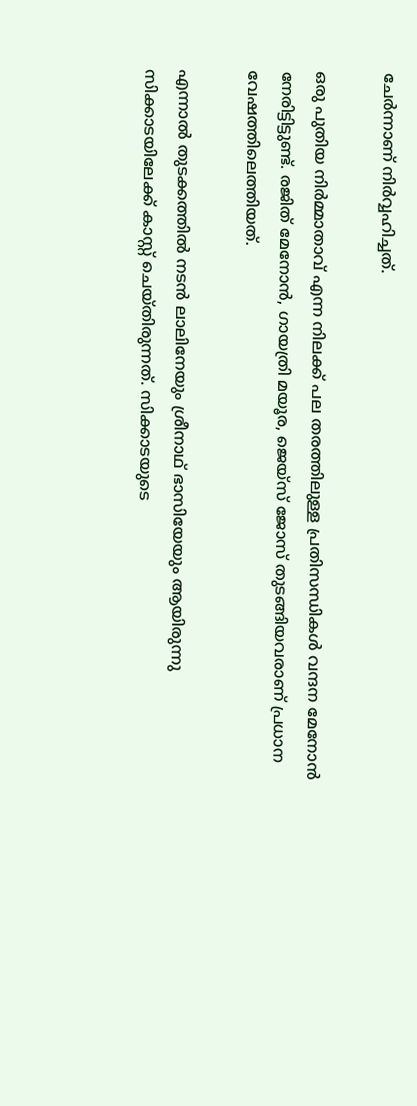ചേർന്നാണ് നിർവ്വഹിച്ചത്.

ഒരു പുതിയ നിർമ്മാതാവ് എന്ന നിലക്ക് പല തരത്തിലുള്ള പ്രതിസന്ധികൾ വന്ദന മേനോൻ നേരിട്ടിട്ടുണ്ട്. രജിത് മേനോൻ, ഗായത്രി മയൂര, ജെയ്സ് ജോസ് തുടങ്ങിയവരാണ് പ്രധാന വേഷത്തിലെത്തിയത്.

എന്നാൽ തുടക്കത്തിൽ നടൻ ലാലിനേയും ശ്രീനാഥ് ഭാസിയേയും ആയിരുന്നു സിക്കാടയിലേക്ക് കാസ്റ്റ് ചെയ്തിരുന്നത്. സിക്കാടയുടെ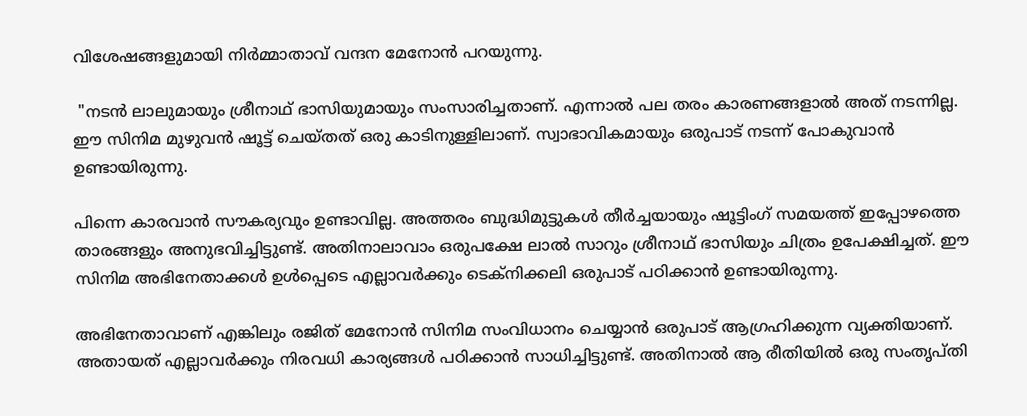വിശേഷങ്ങളുമായി നിർമ്മാതാവ് വന്ദന മേനോൻ പറയുന്നു.

 "നടൻ ലാലുമായും ശ്രീനാഥ് ഭാസിയുമായും സംസാരിച്ചതാണ്. എന്നാൽ പല തരം കാരണങ്ങളാൽ അത് നടന്നില്ല. ഈ സിനിമ മുഴുവൻ ഷൂട്ട് ചെയ്തത് ഒരു കാടിനുള്ളിലാണ്. സ്വാഭാവികമായും ഒരുപാട് നടന്ന് പോകുവാൻ ഉണ്ടായിരുന്നു.

പിന്നെ കാരവാൻ സൗകര്യവും ഉണ്ടാവില്ല. അത്തരം ബുദ്ധിമുട്ടുകൾ തീർച്ചയായും ഷൂട്ടിംഗ് സമയത്ത് ഇപ്പോഴത്തെ താരങ്ങളും അനുഭവിച്ചിട്ടുണ്ട്. അതിനാലാവാം ഒരുപക്ഷേ ലാൽ സാറും ശ്രീനാഥ് ഭാസിയും ചിത്രം ഉപേക്ഷിച്ചത്. ഈ സിനിമ അഭിനേതാക്കൾ ഉൾപ്പെടെ എല്ലാവർക്കും ടെക്നിക്കലി ഒരുപാട് പഠിക്കാൻ ഉണ്ടായിരുന്നു.

അഭിനേതാവാണ് എങ്കിലും രജിത് മേനോൻ സിനിമ സംവിധാനം ചെയ്യാൻ ഒരുപാട് ആഗ്രഹിക്കുന്ന വ്യക്തിയാണ്. അതായത് എല്ലാവർക്കും നിരവധി കാര്യങ്ങൾ പഠിക്കാൻ സാധിച്ചിട്ടുണ്ട്. അതിനാൽ ആ രീതിയിൽ ഒരു സംതൃപ്തി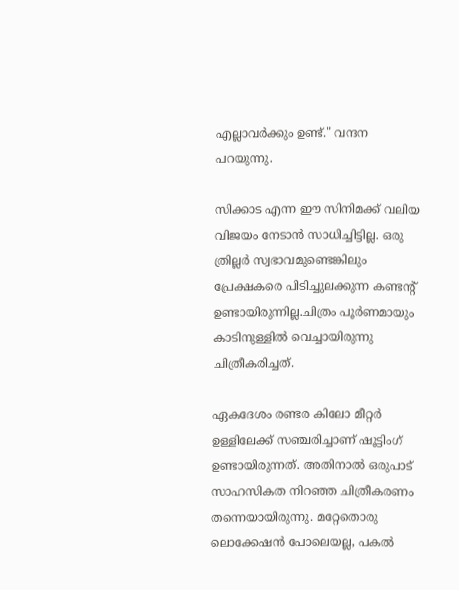എല്ലാവർക്കും ഉണ്ട്." വന്ദന പറയുന്നു.

സിക്കാട എന്ന ഈ സിനിമക്ക് വലിയ വിജയം നേടാൻ സാധിച്ചിട്ടില്ല. ഒരു ത്രില്ലർ സ്വഭാവമുണ്ടെങ്കിലും പ്രേക്ഷകരെ പിടിച്ചുലക്കുന്ന കണ്ടന്റ് ഉണ്ടായിരുന്നില്ല.ചിത്രം പൂർണമായും കാടിനുള്ളിൽ വെച്ചായിരുന്നു ചിത്രീകരിച്ചത്.

ഏകദേശം രണ്ടര കിലോ മീറ്റർ ഉള്ളിലേക്ക് സഞ്ചരിച്ചാണ് ഷൂട്ടിംഗ് ഉണ്ടായിരുന്നത്. അതിനാൽ ഒരുപാട് സാഹസികത നിറഞ്ഞ ചിത്രീകരണം തന്നെയായിരുന്നു. മറ്റേതൊരു ലൊക്കേഷൻ പോലെയല്ല, പകൽ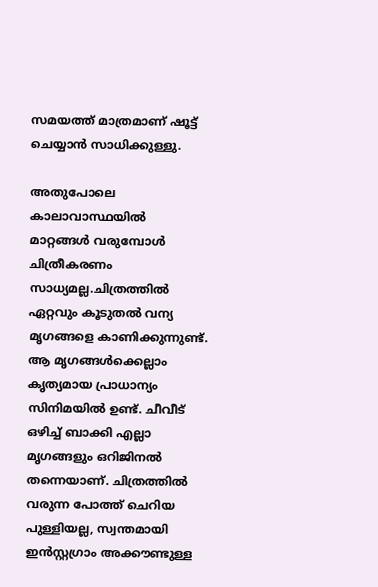സമയത്ത് മാത്രമാണ് ഷൂട്ട് ചെയ്യാൻ സാധിക്കുള്ളു.

അതുപോലെ കാലാവാസ്ഥയിൽ മാറ്റങ്ങൾ വരുമ്പോൾ ചിത്രീകരണം സാധ്യമല്ല.ചിത്രത്തിൽ ഏറ്റവും കൂടുതൽ വന്യ മൃഗങ്ങളെ കാണിക്കുന്നുണ്ട്. ആ മൃഗങ്ങൾക്കെല്ലാം കൃത്യമായ പ്രാധാന്യം സിനിമയിൽ ഉണ്ട്. ചീവീട് ഒഴിച്ച് ബാക്കി എല്ലാ മൃഗങ്ങളും ഒറിജിനൽ തന്നെയാണ്. ചിത്രത്തിൽ വരുന്ന പോത്ത് ചെറിയ പുള്ളിയല്ല, സ്വന്തമായി ഇൻസ്റ്റഗ്രാം അക്കൗണ്ടുള്ള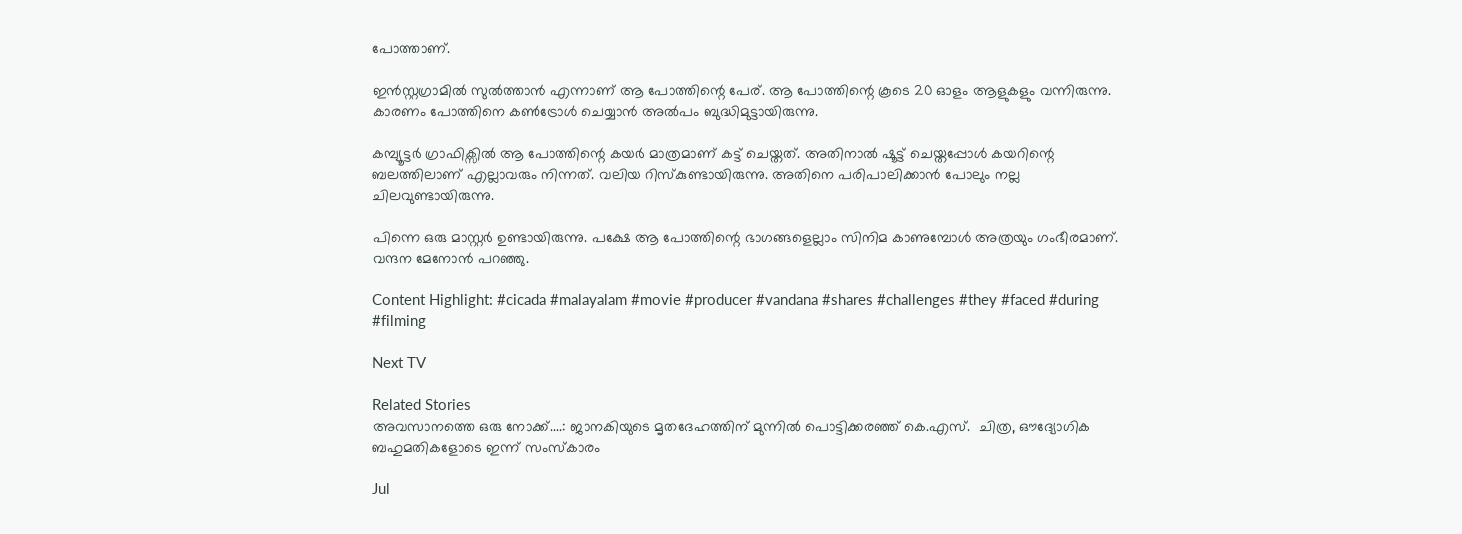പോത്താണ്.

ഇൻസ്റ്റഗ്രാമിൽ സുൽത്താൻ എന്നാണ് ആ പോത്തിന്റെ പേര്. ആ പോത്തിന്റെ കൂടെ 20 ഓളം ആളുകളും വന്നിരുന്നു. കാരണം പോത്തിനെ കൺട്രോൾ ചെയ്യാൻ അൽപം ബുദ്ധിമുട്ടായിരുന്നു.

കമ്പ്യൂട്ടർ ഗ്രാഫിക്സിൽ ആ പോത്തിന്റെ കയർ മാത്രമാണ് കട്ട് ചെയ്തത്. അതിനാൽ ഷൂട്ട് ചെയ്തപ്പോൾ കയറിന്റെ ബലത്തിലാണ് എല്ലാവരും നിന്നത്. വലിയ റിസ്കുണ്ടായിരുന്നു. അതിനെ പരിപാലിക്കാൻ പോലും നല്ല ചിലവുണ്ടായിരുന്നു.

പിന്നെ ഒരു മാസ്റ്റർ ഉണ്ടായിരുന്നു. പക്ഷേ ആ പോത്തിന്റെ ഭാഗങ്ങളെല്ലാം സിനിമ കാണുമ്പോൾ അത്രയും ഗംഭീരമാണ്. വന്ദന മേനോൻ പറഞ്ഞു.

Content Highlight: #cicada #malayalam #movie #producer #vandana #shares #challenges #they #faced #during #filming

Next TV

Related Stories
അവസാനത്തെ ഒരു നോക്ക്....: ജാനകിയുടെ മൃതദേഹത്തിന് മുന്നിൽ പൊട്ടിക്കരഞ്ഞ് കെ.എസ്.  ചിത്ര, ഔദ്യോഗിക ബഹുമതികളോടെ ഇന്ന് സംസ്കാരം

Jul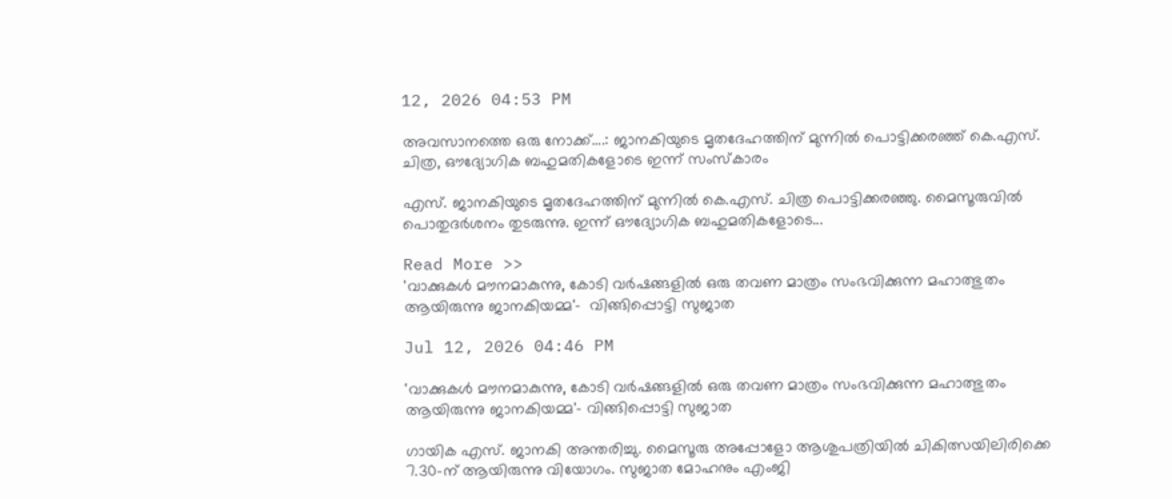12, 2026 04:53 PM

അവസാനത്തെ ഒരു നോക്ക്....: ജാനകിയുടെ മൃതദേഹത്തിന് മുന്നിൽ പൊട്ടിക്കരഞ്ഞ് കെ.എസ്. ചിത്ര, ഔദ്യോഗിക ബഹുമതികളോടെ ഇന്ന് സംസ്കാരം

എസ്. ജാനകിയുടെ മൃതദേഹത്തിന് മുന്നിൽ കെ.എസ്. ചിത്ര പൊട്ടിക്കരഞ്ഞു. മൈസൂരുവിൽ പൊതുദർശനം തുടരുന്നു. ഇന്ന് ഔദ്യോഗിക ബഹുമതികളോടെ...

Read More >>
'വാക്കുകൾ മൗനമാകുന്നു, കോടി വർഷങ്ങളിൽ ഒരു തവണ മാത്രം സംഭവിക്കുന്ന മഹാത്ഭുതം ആയിരുന്നു ജാനകിയമ്മ'-  വിങ്ങിപ്പൊട്ടി സുജാത

Jul 12, 2026 04:46 PM

'വാക്കുകൾ മൗനമാകുന്നു, കോടി വർഷങ്ങളിൽ ഒരു തവണ മാത്രം സംഭവിക്കുന്ന മഹാത്ഭുതം ആയിരുന്നു ജാനകിയമ്മ'- വിങ്ങിപ്പൊട്ടി സുജാത

ഗായിക എസ്. ജാനകി അന്തരിച്ചു. മൈസൂരു അപ്പോളോ ആശുപത്രിയിൽ ചികിത്സയിലിരിക്കെ 7.30-ന് ആയിരുന്നു വിയോഗം. സുജാത മോഹനും എംജി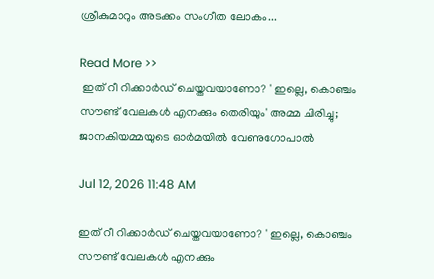ശ്രീകുമാറും അടക്കം സംഗീത ലോകം...

Read More >>
 ഇത് റീ റിക്കാർഡ് ചെയ്തവയാണോ? ' ഇല്ലെ, കൊഞ്ചം സൗണ്ട് വേലകൾ എനക്കും തെരിയും' അമ്മ ചിരിച്ചു;  ജാനകിയമ്മയുടെ ഓർമയിൽ വേണുഗോപാൽ

Jul 12, 2026 11:48 AM

ഇത് റീ റിക്കാർഡ് ചെയ്തവയാണോ? ' ഇല്ലെ, കൊഞ്ചം സൗണ്ട് വേലകൾ എനക്കും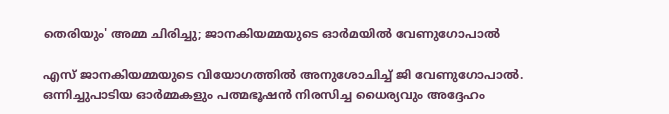തെരിയും' അമ്മ ചിരിച്ചു; ജാനകിയമ്മയുടെ ഓർമയിൽ വേണുഗോപാൽ

എസ് ജാനകിയമ്മയുടെ വിയോഗത്തിൽ അനുശോചിച്ച് ജി വേണുഗോപാൽ. ഒന്നിച്ചുപാടിയ ഓർമ്മകളും പത്മഭൂഷൻ നിരസിച്ച ധൈര്യവും അദ്ദേഹം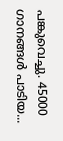പങ്കുവെച്ചു. 45000 ഗാനങ്ങൾ പാടിയ...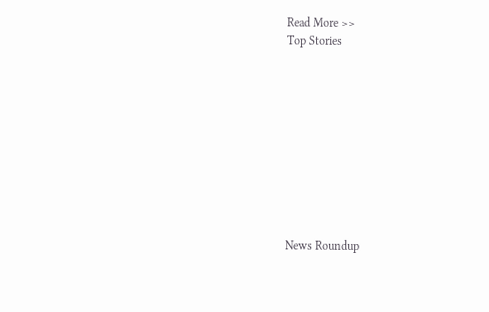Read More >>
Top Stories










News Roundup